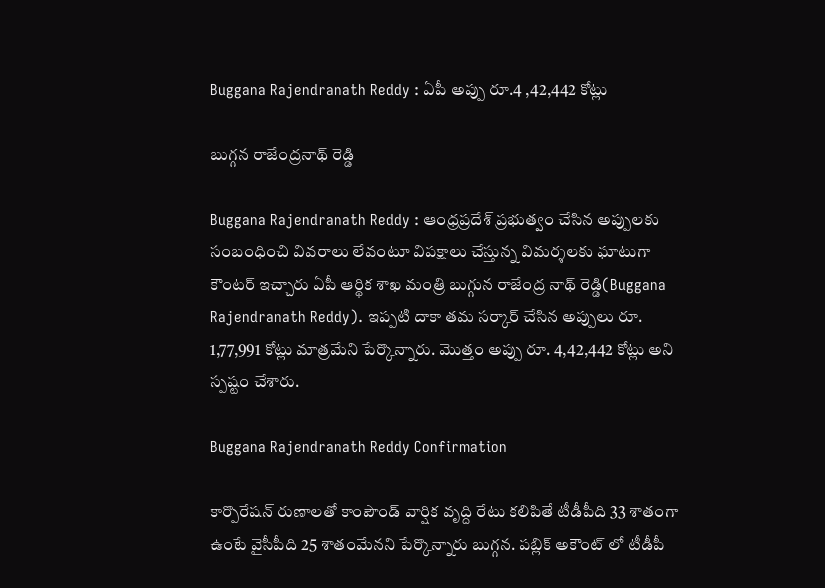Buggana Rajendranath Reddy : ఏపీ అప్పు రూ.4 ,42,442 కోట్లు

బుగ్గ‌న రాజేంద్ర‌నాథ్ రెడ్డి

Buggana Rajendranath Reddy : ఆంధ్ర‌ప్ర‌దేశ్ ప్ర‌భుత్వం చేసిన అప్పుల‌కు సంబంధించి వివ‌రాలు లేవంటూ విప‌క్షాలు చేస్తున్న విమ‌ర్శ‌ల‌కు ఘాటుగా కౌంట‌ర్ ఇచ్చారు ఏపీ ఆర్థిక శాఖ మంత్రి బుగ్గున రాజేంద్ర నాథ్ రెడ్డి(Buggana Rajendranath Reddy). ఇప్ప‌టి దాకా త‌మ స‌ర్కార్ చేసిన అప్పులు రూ. 1,77,991 కోట్లు మాత్ర‌మేని పేర్కొన్నారు. మొత్తం అప్పు రూ. 4,42,442 కోట్లు అని స్ప‌ష్టం చేశారు.

Buggana Rajendranath Reddy Confirmation

కార్పొరేష‌న్ రుణాల‌తో కాంపౌండ్ వార్షిక వృద్ది రేటు క‌లిపితే టీడీపీది 33 శాతంగా ఉంటే వైసీపీది 25 శాతంమేన‌ని పేర్కొన్నారు బుగ్గ‌న‌. ప‌బ్లిక్ అకౌంట్ లో టీడీపీ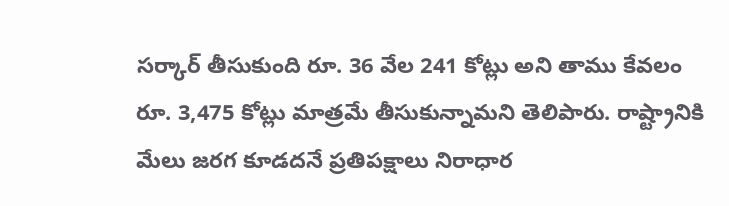స‌ర్కార్ తీసుకుంది రూ. 36 వేల 241 కోట్లు అని తాము కేవ‌లం రూ. 3,475 కోట్లు మాత్ర‌మే తీసుకున్నామ‌ని తెలిపారు. రాష్ట్రానికి మేలు జ‌ర‌గ కూడ‌ద‌నే ప్ర‌తిప‌క్షాలు నిరాధార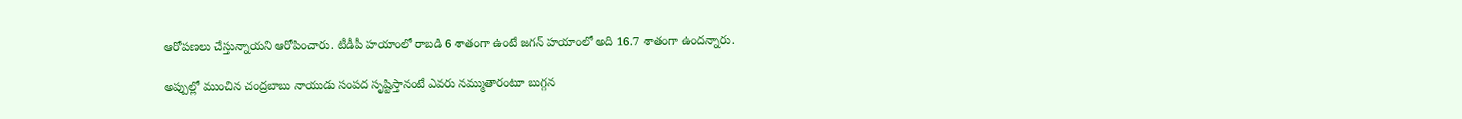ఆరోప‌ణ‌లు చేస్తున్నాయ‌ని ఆరోపించారు. టీడీపీ హ‌యాంలో రాబ‌డి 6 శాతంగా ఉంటే జ‌గ‌న్ హ‌యాంలో అది 16.7 శాతంగా ఉంద‌న్నారు.

అప్పుల్లో ముంచిన చంద్ర‌బాబు నాయుడు సంప‌ద సృష్టిస్తానంటే ఎవ‌రు న‌మ్ముతారంటూ బుగ్గ‌న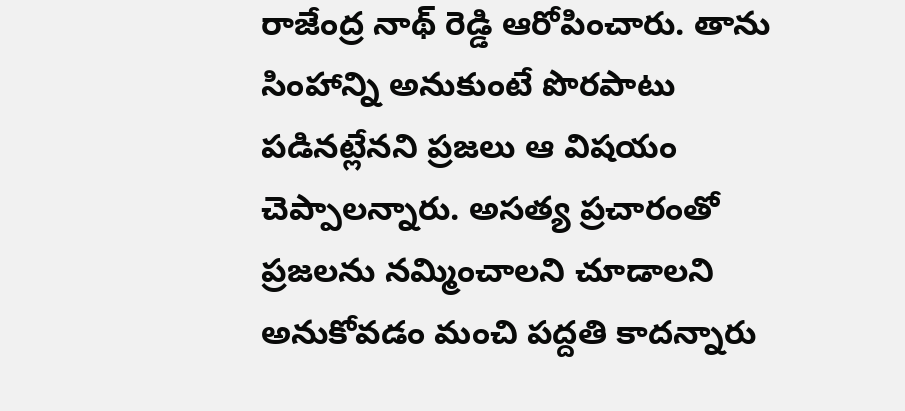రాజేంద్ర నాథ్ రెడ్డి ఆరోపించారు. తాను సింహాన్ని అనుకుంటే పొర‌పాటు ప‌డిన‌ట్లేన‌ని ప్ర‌జ‌లు ఆ విష‌యం చెప్పాల‌న్నారు. అస‌త్య ప్ర‌చారంతో ప్ర‌జ‌ల‌ను న‌మ్మించాల‌ని చూడాల‌ని అనుకోవ‌డం మంచి ప‌ద్ద‌తి కాద‌న్నారు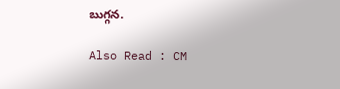బుగ్గ‌న‌.

Also Read : CM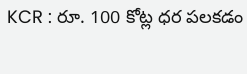KCR : రూ. 100 కోట్ల ధ‌ర ప‌ల‌క‌డం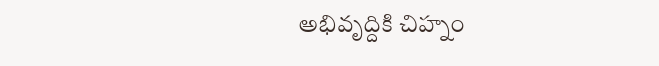అభివృద్దికి చిహ్నం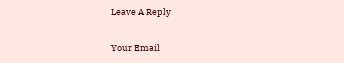Leave A Reply

Your Email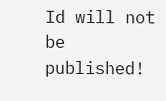Id will not be published!